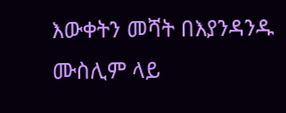እውቀትን መሻት በእያንዳንዱ ሙስሊም ላይ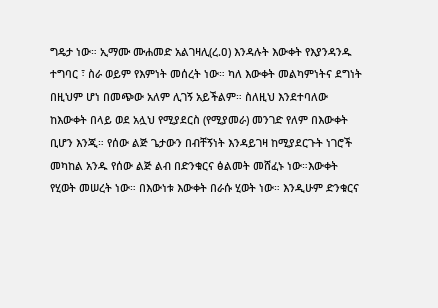ግዴታ ነው። ኢማሙ ሙሐመድ አልገዛሊ(ረ.ዐ) እንዳሉት እውቀት የእያንዳንዱ ተግባር ፣ ስራ ወይም የእምነት መሰረት ነው። ካለ እውቀት መልካምነትና ደግነት በዚህም ሆነ በመጭው አለም ሊገኝ አይችልም። ስለዚህ እንደተባለው ከእውቀት በላይ ወደ አሏህ የሚያደርስ (የሚያመራ) መንገድ የለም በእውቀት ቢሆን እንጂ። የሰው ልጅ ጌታውን በብቸኝነት እንዳይገዛ ከሚያደርጉት ነገሮች መካከል አንዱ የሰው ልጅ ልብ በድንቁርና ፅልመት መሸፈኑ ነው።እውቀት የሂወት መሠረት ነው። በእውነቱ እውቀት በራሱ ሂወት ነው። እንዲሁም ድንቁርና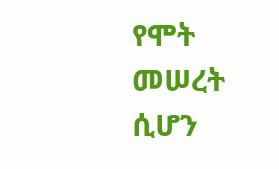የሞት መሠረት ሲሆን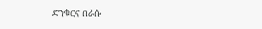ድንቁርና በራሱ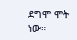ደግሞ ሞት ነው።